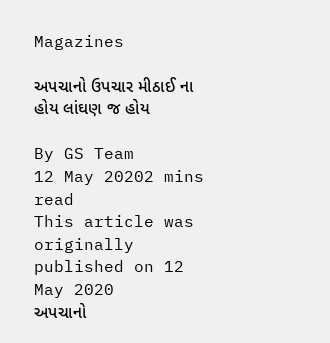Magazines

અપચાનો ઉપચાર મીઠાઈ ના હોય લાંઘણ જ હોય

By GS Team
12 May 20202 mins read
This article was originally published on 12 May 2020
અપચાનો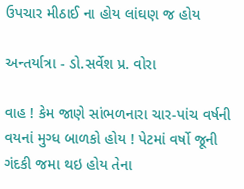ઉપચાર મીઠાઈ ના હોય લાંઘણ જ હોય

અન્તર્યાત્રા - ડો.સર્વેશ પ્ર. વોરા

વાહ ! કેમ જાણે સાંભળનારા ચાર-પાંચ વર્ષની વયનાં મુગ્ધ બાળકો હોય ! પેટમાં વર્ષો જૂની ગંદકી જમા થઇ હોય તેના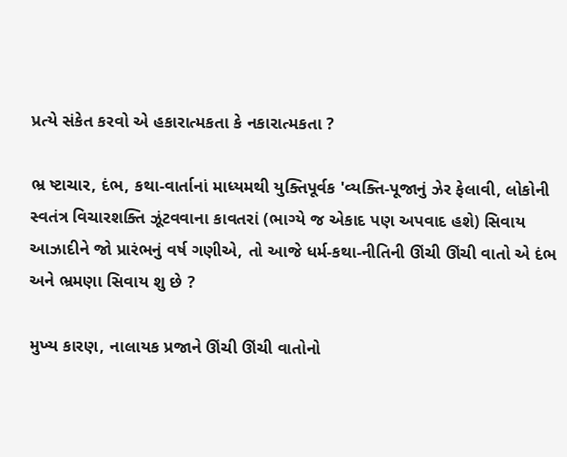પ્રત્યે સંકેત કરવો એ હકારાત્મકતા કે નકારાત્મકતા ?

ભ્ર ષ્ટાચાર, દંભ, કથા-વાર્તાનાં માધ્યમથી યુક્તિપૂર્વક 'વ્યક્તિ-પૂજાનું ઝેર ફેલાવી, લોકોની સ્વતંત્ર વિચારશક્તિ ઝૂંટવવાના કાવતરાં (ભાગ્યે જ એકાદ પણ અપવાદ હશે) સિવાય આઝાદીને જો પ્રારંભનું વર્ષ ગણીએ, તો આજે ધર્મ-કથા-નીતિની ઊંચી ઊંચી વાતો એ દંભ અને ભ્રમણા સિવાય શુ છે ?

મુખ્ય કારણ, નાલાયક પ્રજાને ઊંચી ઊંચી વાતોનો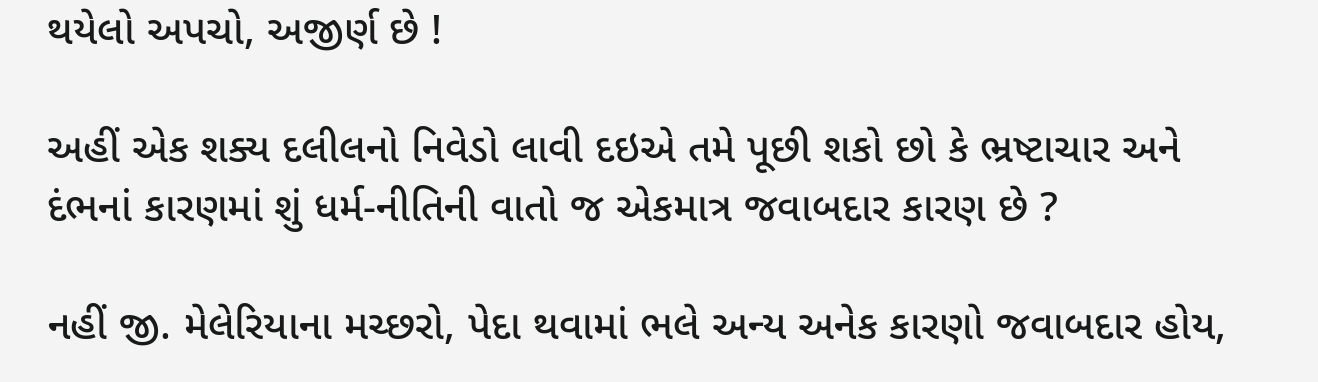થયેલો અપચો, અજીર્ણ છે !

અહીં એક શક્ય દલીલનો નિવેડો લાવી દઇએ તમે પૂછી શકો છો કે ભ્રષ્ટાચાર અને દંભનાં કારણમાં શું ધર્મ-નીતિની વાતો જ એકમાત્ર જવાબદાર કારણ છે ?

નહીં જી. મેલેરિયાના મચ્છરો, પેદા થવામાં ભલે અન્ય અનેક કારણો જવાબદાર હોય,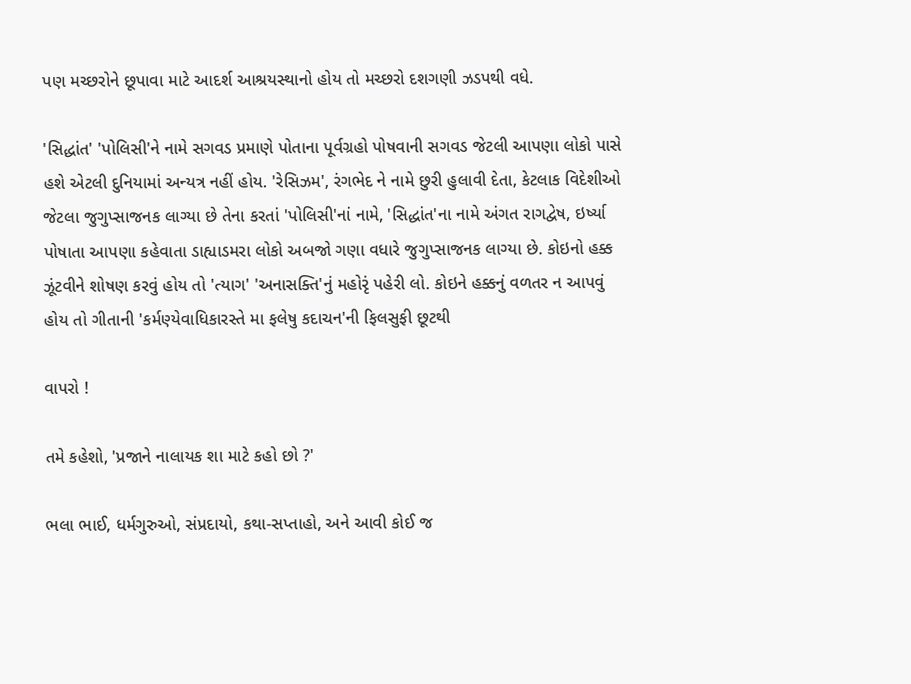પણ મચ્છરોને છૂપાવા માટે આદર્શ આશ્રયસ્થાનો હોય તો મચ્છરો દશગણી ઝડપથી વધે.

'સિદ્ધાંત' 'પોલિસી'ને નામે સગવડ પ્રમાણે પોતાના પૂર્વગ્રહો પોષવાની સગવડ જેટલી આપણા લોકો પાસે હશે એટલી દુનિયામાં અન્યત્ર નહીં હોય. 'રેસિઝમ', રંગભેદ ને નામે છુરી હુલાવી દેતા, કેટલાક વિદેશીઓ જેટલા જુગુપ્સાજનક લાગ્યા છે તેના કરતાં 'પોલિસી'નાં નામે, 'સિદ્ધાંત'ના નામે અંગત રાગદ્વેષ, ઇર્ષ્યા પોષાતા આપણા કહેવાતા ડાહ્યાડમરા લોકો અબજો ગણા વધારે જુગુપ્સાજનક લાગ્યા છે. કોઇનો હક્ક ઝૂંટવીને શોષણ કરવું હોય તો 'ત્યાગ' 'અનાસક્તિ'નું મહોરૃં પહેરી લો. કોઇને હક્કનું વળતર ન આપવું હોય તો ગીતાની 'કર્મણ્યેવાધિકારસ્તે મા ફલેષુ કદાચન'ની ફિલસુફી છૂટથી

વાપરો !

તમે કહેશો, 'પ્રજાને નાલાયક શા માટે કહો છો ?'

ભલા ભાઈ, ધર્મગુરુઓ, સંપ્રદાયો, કથા-સપ્તાહો, અને આવી કોઈ જ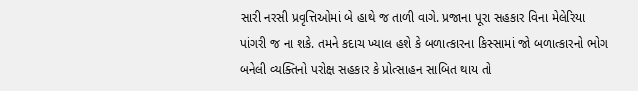સારી નરસી પ્રવૃત્તિઓમાં બે હાથે જ તાળી વાગે. પ્રજાના પૂરા સહકાર વિના મેલેરિયા પાંગરી જ ના શકે. તમને કદાચ ખ્યાલ હશે કે બળાત્કારના કિસ્સામાં જો બળાત્કારનો ભોગ બનેલી વ્યક્તિનો પરોક્ષ સહકાર કે પ્રોત્સાહન સાબિત થાય તો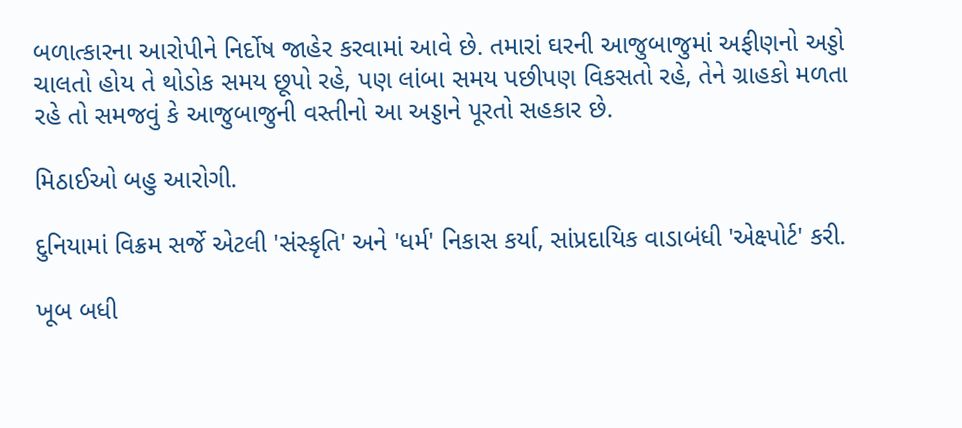બળાત્કારના આરોપીને નિર્દોષ જાહેર કરવામાં આવે છે. તમારાં ઘરની આજુબાજુમાં અફીણનો અડ્ડો ચાલતો હોય તે થોડોક સમય છૂપો રહે, પણ લાંબા સમય પછીપણ વિકસતો રહે, તેને ગ્રાહકો મળતા રહે તો સમજવું કે આજુબાજુની વસ્તીનો આ અડ્ડાને પૂરતો સહકાર છે.

મિઠાઈઓ બહુ આરોગી.

દુનિયામાં વિક્રમ સર્જે એટલી 'સંસ્કૃતિ' અને 'ધર્મ' નિકાસ કર્યા, સાંપ્રદાયિક વાડાબંધી 'એક્ષ્પોર્ટ' કરી.

ખૂબ બધી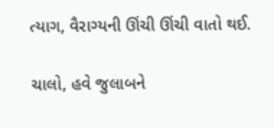ત્યાગ, વૈરાગ્યની ઊંચી ઊંચી વાતો થઈ.

ચાલો, હવે જુલાબને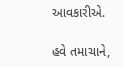આવકારીએ.

હવે તમાચાને,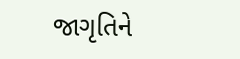જાગૃતિને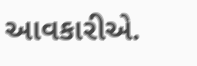આવકારીએ.